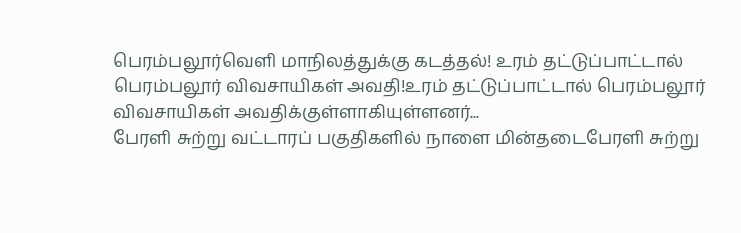பெரம்பலூர்வெளி மாநிலத்துக்கு கடத்தல்! உரம் தட்டுப்பாட்டால் பெரம்பலூர் விவசாயிகள் அவதி!உரம் தட்டுப்பாட்டால் பெரம்பலூர் விவசாயிகள் அவதிக்குள்ளாகியுள்ளனர்...
பேரளி சுற்று வட்டாரப் பகுதிகளில் நாளை மின்தடைபேரளி சுற்று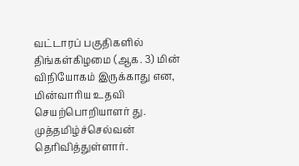வட்டாரப் பகுதிகளில் திங்கள்கிழமை (ஆக. 3) மின் விநியோகம் இருக்காது என, மின்வாரிய உதவி செயற்பொறியாளர் து. முத்தமிழ்ச்செல்வன் தெரிவித்துள்ளார்.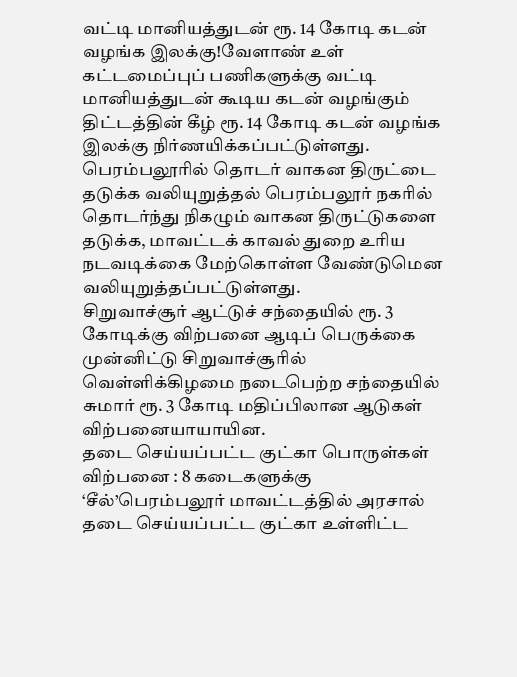வட்டி மானியத்துடன் ரூ. 14 கோடி கடன் வழங்க இலக்கு!வேளாண் உள் கட்டமைப்புப் பணிகளுக்கு வட்டி மானியத்துடன் கூடிய கடன் வழங்கும் திட்டத்தின் கீழ் ரூ. 14 கோடி கடன் வழங்க இலக்கு நிர்ணயிக்கப்பட்டுள்ளது.
பெரம்பலூரில் தொடர் வாகன திருட்டை தடுக்க வலியுறுத்தல் பெரம்பலூர் நகரில் தொடர்ந்து நிகழும் வாகன திருட்டுகளை தடுக்க, மாவட்டக் காவல் துறை உரிய நடவடிக்கை மேற்கொள்ள வேண்டுமென வலியுறுத்தப்பட்டுள்ளது.
சிறுவாச்சூர் ஆட்டுச் சந்தையில் ரூ. 3 கோடிக்கு விற்பனை ஆடிப் பெருக்கை முன்னிட்டு சிறுவாச்சூரில் வெள்ளிக்கிழமை நடைபெற்ற சந்தையில் சுமார் ரூ. 3 கோடி மதிப்பிலான ஆடுகள் விற்பனையாயாயின.
தடை செய்யப்பட்ட குட்கா பொருள்கள் விற்பனை : 8 கடைகளுக்கு ‘சீல்’பெரம்பலூர் மாவட்டத்தில் அரசால் தடை செய்யப்பட்ட குட்கா உள்ளிட்ட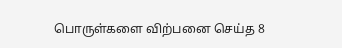பொருள்களை விற்பனை செய்த 8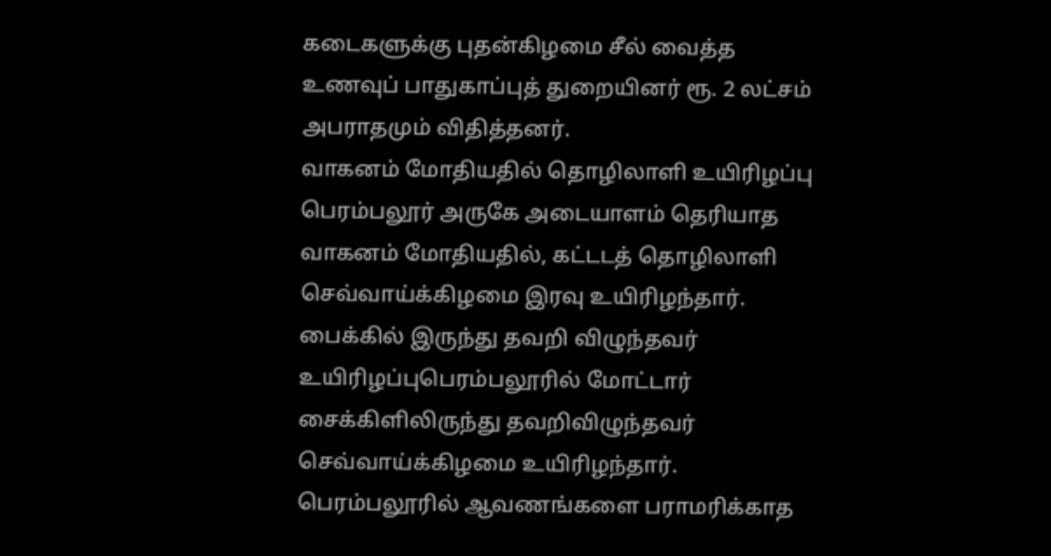கடைகளுக்கு புதன்கிழமை சீல் வைத்த உணவுப் பாதுகாப்புத் துறையினர் ரூ. 2 லட்சம் அபராதமும் விதித்தனர்.
வாகனம் மோதியதில் தொழிலாளி உயிரிழப்பு பெரம்பலூர் அருகே அடையாளம் தெரியாத வாகனம் மோதியதில், கட்டடத் தொழிலாளி செவ்வாய்க்கிழமை இரவு உயிரிழந்தார்.
பைக்கில் இருந்து தவறி விழுந்தவர் உயிரிழப்புபெரம்பலூரில் மோட்டார் சைக்கிளிலிருந்து தவறிவிழுந்தவர் செவ்வாய்க்கிழமை உயிரிழந்தார்.
பெரம்பலூரில் ஆவணங்களை பராமரிக்காத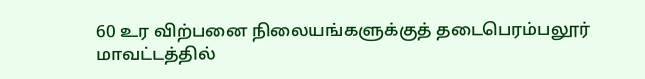60 உர விற்பனை நிலையங்களுக்குத் தடைபெரம்பலூர் மாவட்டத்தில்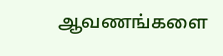ஆவணங்களை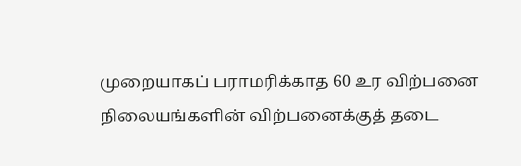முறையாகப் பராமரிக்காத 60 உர விற்பனை நிலையங்களின் விற்பனைக்குத் தடை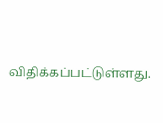விதிக்கப்பட்டுள்ளது.